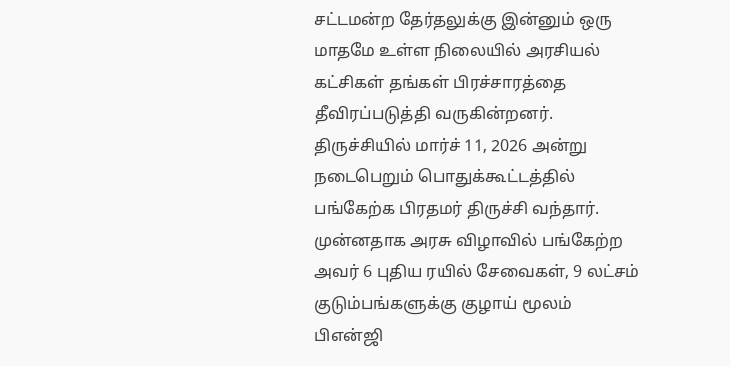சட்டமன்ற தேர்தலுக்கு இன்னும் ஒரு மாதமே உள்ள நிலையில் அரசியல் கட்சிகள் தங்கள் பிரச்சாரத்தை தீவிரப்படுத்தி வருகின்றனர். திருச்சியில் மார்ச் 11, 2026 அன்று நடைபெறும் பொதுக்கூட்டத்தில் பங்கேற்க பிரதமர் திருச்சி வந்தார். முன்னதாக அரசு விழாவில் பங்கேற்ற அவர் 6 புதிய ரயில் சேவைகள், 9 லட்சம் குடும்பங்களுக்கு குழாய் மூலம் பிஎன்ஜி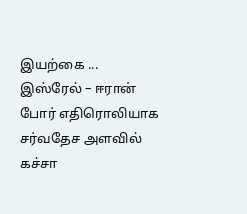இயற்கை ...
இஸ்ரேல் – ஈரான் போர் எதிரொலியாக சர்வதேச அளவில் கச்சா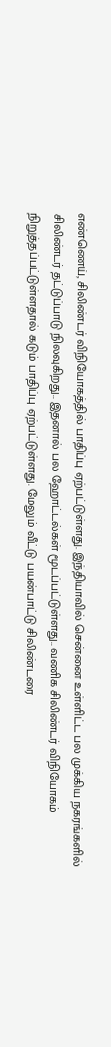எண்ணெய், சிலிண்டர் விநியோகத்தில் பாதிப்பு ஏற்பட்டுள்ளது. இந்தியாவில் சென்னை உள்ளிட்ட பல முக்கிய நகரங்களில் சிலிண்டர் தட்டுப்பாடு நிலவுகிறது.. இதனால் பல ஹோட்டல்கள் மூடப்பட்டுள்ளது.. வணிக சிலிண்டர் விநியோகம் நிறுத்தப்பட்டுள்ளதால் கடும் பாதிப்பு ஏற்பட்டுள்ளது. மேலும் வீட்டு பயன்பாட்டு சிலிண்டரை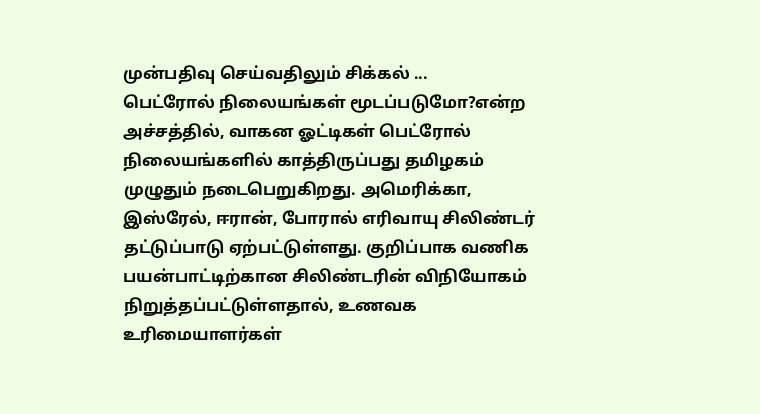முன்பதிவு செய்வதிலும் சிக்கல் ...
பெட்ரோல் நிலையங்கள் மூடப்படுமோ?என்ற அச்சத்தில், வாகன ஓட்டிகள் பெட்ரோல் நிலையங்களில் காத்திருப்பது தமிழகம் முழுதும் நடைபெறுகிறது. அமெரிக்கா, இஸ்ரேல், ஈரான், போரால் எரிவாயு சிலிண்டர் தட்டுப்பாடு ஏற்பட்டுள்ளது. குறிப்பாக வணிக பயன்பாட்டிற்கான சிலிண்டரின் விநியோகம் நிறுத்தப்பட்டுள்ளதால், உணவக உரிமையாளர்கள்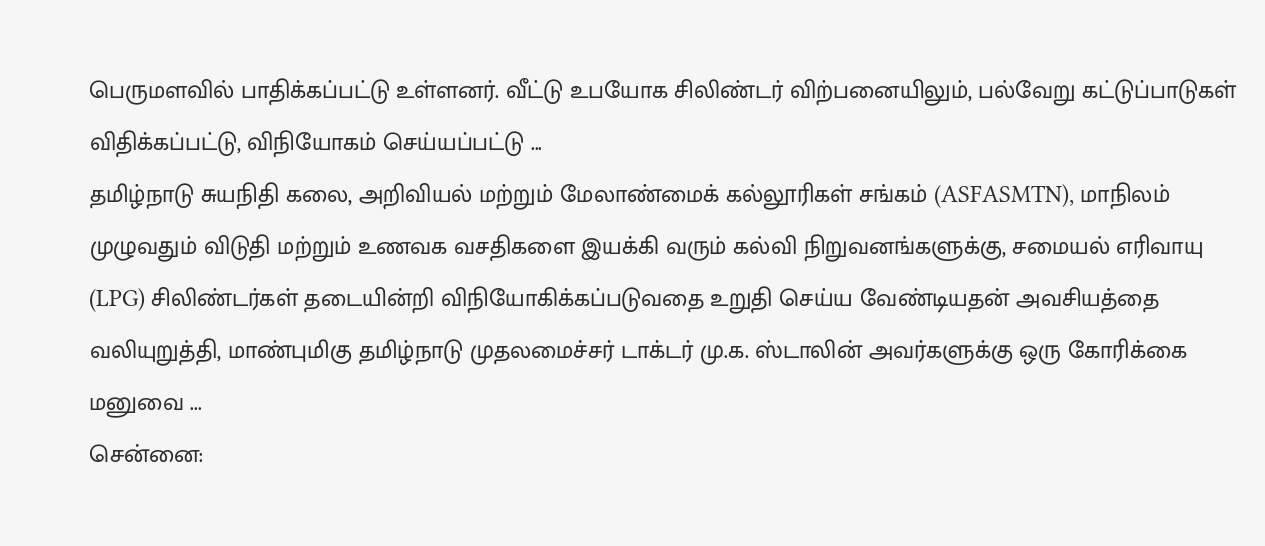பெருமளவில் பாதிக்கப்பட்டு உள்ளனர். வீட்டு உபயோக சிலிண்டர் விற்பனையிலும், பல்வேறு கட்டுப்பாடுகள் விதிக்கப்பட்டு, விநியோகம் செய்யப்பட்டு ...
தமிழ்நாடு சுயநிதி கலை, அறிவியல் மற்றும் மேலாண்மைக் கல்லூரிகள் சங்கம் (ASFASMTN), மாநிலம் முழுவதும் விடுதி மற்றும் உணவக வசதிகளை இயக்கி வரும் கல்வி நிறுவனங்களுக்கு, சமையல் எரிவாயு (LPG) சிலிண்டர்கள் தடையின்றி விநியோகிக்கப்படுவதை உறுதி செய்ய வேண்டியதன் அவசியத்தை வலியுறுத்தி, மாண்புமிகு தமிழ்நாடு முதலமைச்சர் டாக்டர் மு.க. ஸ்டாலின் அவர்களுக்கு ஒரு கோரிக்கை மனுவை ...
சென்னை: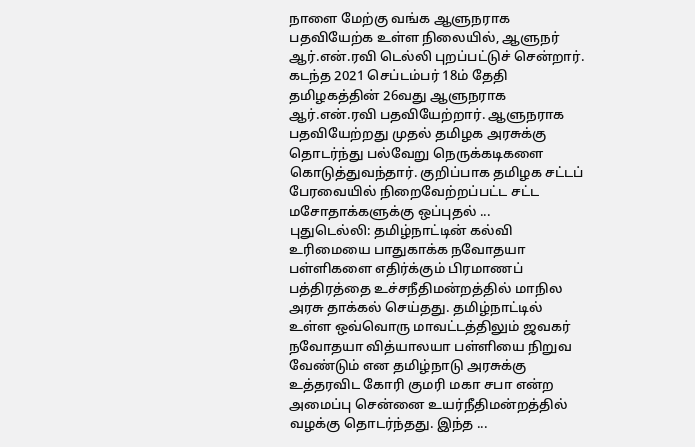நாளை மேற்கு வங்க ஆளுநராக பதவியேற்க உள்ள நிலையில், ஆளுநர் ஆர்.என்.ரவி டெல்லி புறப்பட்டுச் சென்றார். கடந்த 2021 செப்டம்பர் 18ம் தேதி தமிழகத்தின் 26வது ஆளுநராக ஆர்.என்.ரவி பதவியேற்றார். ஆளுநராக பதவியேற்றது முதல் தமிழக அரசுக்கு தொடர்ந்து பல்வேறு நெருக்கடிகளை கொடுத்துவந்தார். குறிப்பாக தமிழக சட்டப் பேரவையில் நிறைவேற்றப்பட்ட சட்ட மசோதாக்களுக்கு ஒப்புதல் ...
புதுடெல்லி: தமிழ்நாட்டின் கல்வி உரிமையை பாதுகாக்க நவோதயா பள்ளிகளை எதிர்க்கும் பிரமாணப் பத்திரத்தை உச்சநீதிமன்றத்தில் மாநில அரசு தாக்கல் செய்தது. தமிழ்நாட்டில் உள்ள ஒவ்வொரு மாவட்டத்திலும் ஜவகர் நவோதயா வித்யாலயா பள்ளியை நிறுவ வேண்டும் என தமிழ்நாடு அரசுக்கு உத்தரவிட கோரி குமரி மகா சபா என்ற அமைப்பு சென்னை உயர்நீதிமன்றத்தில் வழக்கு தொடர்ந்தது. இந்த ...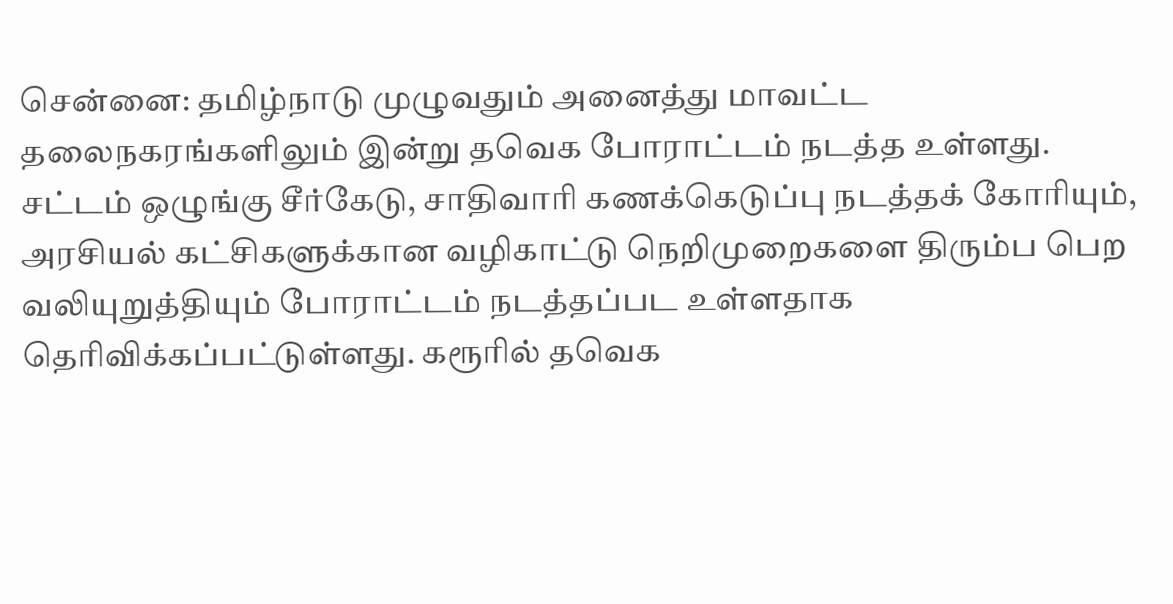சென்னை: தமிழ்நாடு முழுவதும் அனைத்து மாவட்ட தலைநகரங்களிலும் இன்று தவெக போராட்டம் நடத்த உள்ளது. சட்டம் ஒழுங்கு சீர்கேடு, சாதிவாரி கணக்கெடுப்பு நடத்தக் கோரியும், அரசியல் கட்சிகளுக்கான வழிகாட்டு நெறிமுறைகளை திரும்ப பெற வலியுறுத்தியும் போராட்டம் நடத்தப்பட உள்ளதாக தெரிவிக்கப்பட்டுள்ளது. கரூரில் தவெக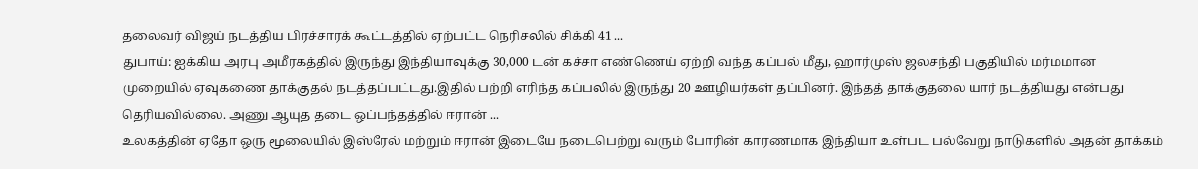தலைவர் விஜய் நடத்திய பிரச்சாரக் கூட்டத்தில் ஏற்பட்ட நெரிசலில் சிக்கி 41 ...
துபாய்: ஐக்கிய அரபு அமீரகத்தில் இருந்து இந்தியாவுக்கு 30,000 டன் கச்சா எண்ணெய் ஏற்றி வந்த கப்பல் மீது, ஹார்முஸ் ஜலசந்தி பகுதியில் மர்மமான முறையில் ஏவுகணை தாக்குதல் நடத்தப்பட்டது.இதில் பற்றி எரிந்த கப்பலில் இருந்து 20 ஊழியர்கள் தப்பினர். இந்தத் தாக்குதலை யார் நடத்தியது என்பது தெரியவில்லை. அணு ஆயுத தடை ஒப்பந்தத்தில் ஈரான் ...
உலகத்தின் ஏதோ ஒரு மூலையில் இஸ்ரேல் மற்றும் ஈரான் இடையே நடைபெற்று வரும் போரின் காரணமாக இந்தியா உள்பட பல்வேறு நாடுகளில் அதன் தாக்கம்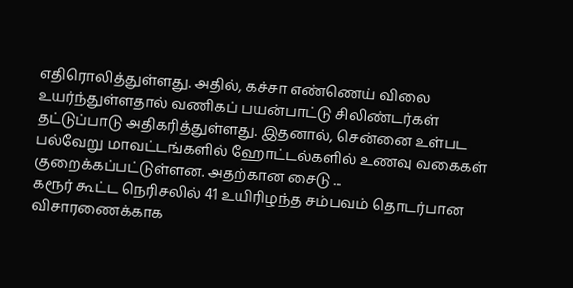எதிரொலித்துள்ளது. அதில், கச்சா எண்ணெய் விலை உயர்ந்துள்ளதால் வணிகப் பயன்பாட்டு சிலிண்டர்கள் தட்டுப்பாடு அதிகரித்துள்ளது. இதனால், சென்னை உள்பட பல்வேறு மாவட்டங்களில் ஹோட்டல்களில் உணவு வகைகள் குறைக்கப்பட்டுள்ளன. அதற்கான சைடு ...
கரூர் கூட்ட நெரிசலில் 41 உயிரிழந்த சம்பவம் தொடர்பான விசாரணைக்காக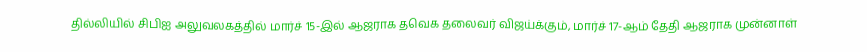தில்லியில் சிபிஐ அலுவலகத்தில் மார்ச் 15-இல் ஆஜராக தவெக தலைவர் விஜய்க்கும், மார்ச் 17-ஆம் தேதி ஆஜராக முன்னாள்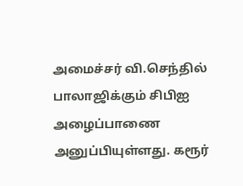அமைச்சர் வி.செந்தில் பாலாஜிக்கும் சிபிஐ அழைப்பாணை அனுப்பியுள்ளது. கரூர்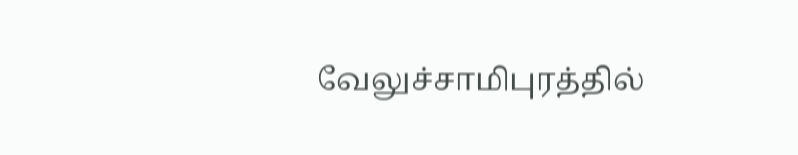வேலுச்சாமிபுரத்தில்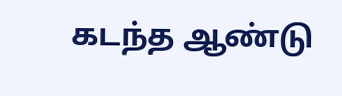கடந்த ஆண்டு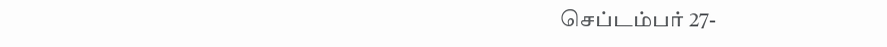செப்டம்பர் 27-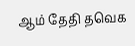ஆம் தேதி தவெக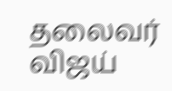தலைவர் விஜய்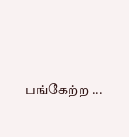பங்கேற்ற ...